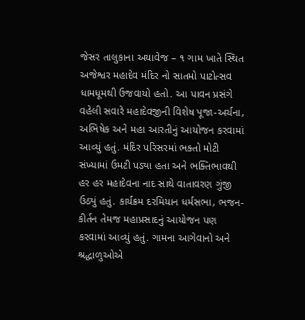જેસર તાલુકાના અયાવેજ – ૧ ગામ ખાતે સ્થિત અજેશ્વર મહાદેવ મંદિર નો સાતમો પાટોત્સવ ધામધૂમથી ઉજવાયો હતો. આ પાવન પ્રસંગે વહેલી સવારે મહાદેવજીની વિશેષ પૂજા-અર્ચના, અભિષેક અને મહા આરતીનું આયોજન કરવામાં આવ્યું હતું. મંદિર પરિસરમાં ભક્તો મોટી સંખ્યામાં ઉમટી પડ્યા હતા અને ભક્તિભાવથી હર હર મહાદેવના નાદ સાથે વાતાવરણ ગુંજી ઉઠ્યું હતું. કાર્યક્રમ દરમિયાન ધર્મસભા, ભજન-કીર્તન તેમજ મહાપ્રસાદનું આયોજન પણ કરવામાં આવ્યું હતું. ગામના આગેવાનો અને શ્રદ્ધાળુઓએ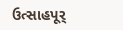ઉત્સાહપૂર્